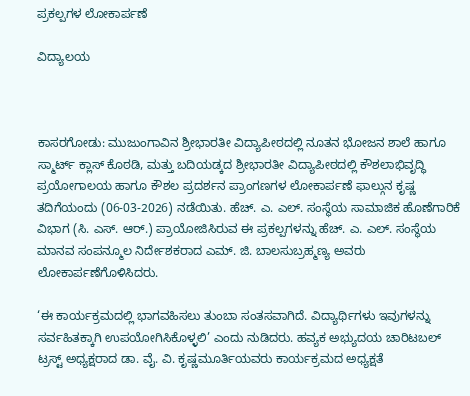ಪ್ರಕಲ್ಪಗಳ ಲೋಕಾರ್ಪಣೆ

ವಿದ್ಯಾಲಯ



ಕಾಸರಗೋಡು: ಮುಜುಂಗಾವಿನ ಶ್ರೀಭಾರತೀ ವಿದ್ಯಾಪೀಠದಲ್ಲಿ ನೂತನ ಭೋಜನ ಶಾಲೆ ಹಾಗೂ ಸ್ಮಾರ್ಟ್ ಕ್ಲಾಸ್ ಕೊಠಡಿ, ಮತ್ತು ಬದಿಯಡ್ಕದ ಶ್ರೀಭಾರತೀ ವಿದ್ಯಾಪೀಠದಲ್ಲಿ ಕೌಶಲಾಭಿವೃದ್ಧಿ ಪ್ರಯೋಗಾಲಯ ಹಾಗೂ ಕೌಶಲ ಪ್ರದರ್ಶನ ಪ್ರಾಂಗಣಗಳ ಲೋಕಾರ್ಪಣೆ ಫಾಲ್ಗುನ ಕೃಷ್ಣ ತದಿಗೆಯಂದು (06-03-2026) ನಡೆಯಿತು. ಹೆಚ್. ಎ. ಎಲ್. ಸಂಸ್ಥೆಯ ಸಾಮಾಜಿಕ ಹೊಣೆಗಾರಿಕೆ ವಿಭಾಗ (ಸಿ. ಎಸ್. ಆರ್.) ಪ್ರಾಯೋಜಿಸಿರುವ ಈ ಪ್ರಕಲ್ಪಗಳನ್ನು ಹೆಚ್. ಎ. ಎಲ್. ಸಂಸ್ಥೆಯ ಮಾನವ ಸಂಪನ್ಮೂಲ ನಿರ್ದೇಶಕರಾದ ಎಮ್. ಜಿ. ಬಾಲಸುಬ್ರಹ್ಮಣ್ಯ ಅವರು ಲೋಕಾರ್ಪಣೆಗೊಳಿಸಿದರು.

‘ಈ ಕಾರ್ಯಕ್ರಮದಲ್ಲಿ ಭಾಗವಹಿಸಲು ತುಂಬಾ ಸಂತಸವಾಗಿದೆ. ವಿದ್ಯಾರ್ಥಿಗಳು ಇವುಗಳನ್ನು ಸರ್ವಹಿತಕ್ಕಾಗಿ ಉಪಯೋಗಿಸಿಕೊಳ್ಳಲಿ’ ಎಂದು ನುಡಿದರು. ಹವ್ಯಕ ಅಭ್ಯುದಯ ಚಾರಿಟಬಲ್ ಟ್ರಸ್ಟ್ ಅಧ್ಯಕ್ಷರಾದ ಡಾ. ವೈ. ವಿ. ಕೃಷ್ಣಮೂರ್ತಿಯವರು ಕಾರ್ಯಕ್ರಮದ ಅಧ್ಯಕ್ಷತೆ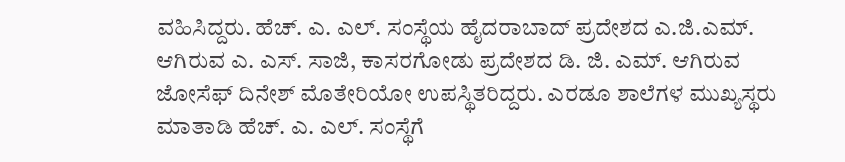ವಹಿಸಿದ್ದರು. ಹೆಚ್. ಎ. ಎಲ್. ಸಂಸ್ಥೆಯ ಹೈದರಾಬಾದ್ ಪ್ರದೇಶದ ಎ.ಜಿ.ಎಮ್. ಆಗಿರುವ ಎ. ಎಸ್. ಸಾಜಿ, ಕಾಸರಗೋಡು ಪ್ರದೇಶದ ಡಿ. ಜಿ. ಎಮ್. ಆಗಿರುವ ಜೋಸೆಫ್ ದಿನೇಶ್ ಮೊತೇರಿಯೋ ಉಪಸ್ಥಿತರಿದ್ದರು. ಎರಡೂ ಶಾಲೆಗಳ ಮುಖ್ಯಸ್ಥರು ಮಾತಾಡಿ ಹೆಚ್. ಎ. ಎಲ್. ಸಂಸ್ಥೆಗೆ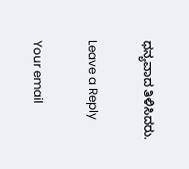ಧನ್ಯವಾದ ತಿಳಿಸಿದರು.

Leave a Reply

Your email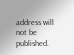address will not be published.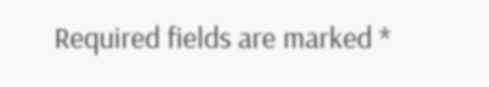Required fields are marked *